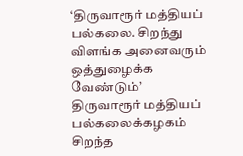‘திருவாரூர் மத்தியப் பல்கலை. சிறந்து விளங்க அனைவரும் ஒத்துழைக்க வேண்டும்’
திருவாரூர் மத்தியப் பல்கலைக்கழகம் சிறந்த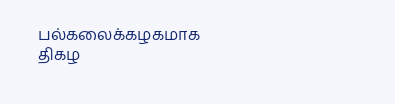பல்கலைக்கழகமாக திகழ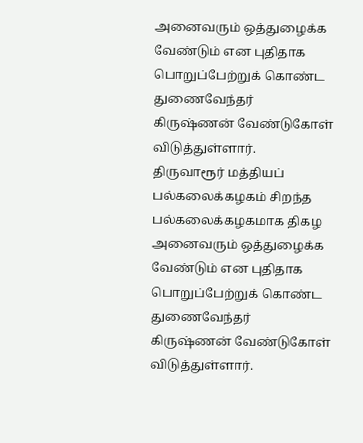அனைவரும் ஒத்துழைக்க வேண்டும் என புதிதாக பொறுப்பேற்றுக் கொண்ட துணைவேந்தர் கிருஷ்ணன் வேண்டுகோள் விடுத்துள்ளார்.
திருவாரூர் மத்தியப் பல்கலைக்கழகம் சிறந்த பல்கலைக்கழகமாக திகழ அனைவரும் ஒத்துழைக்க வேண்டும் என புதிதாக பொறுப்பேற்றுக் கொண்ட துணைவேந்தர் கிருஷ்ணன் வேண்டுகோள் விடுத்துள்ளார்.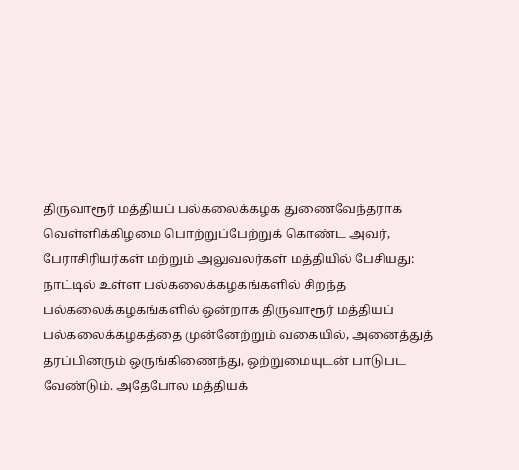திருவாரூர் மத்தியப் பல்கலைக்கழக துணைவேந்தராக வெள்ளிக்கிழமை பொற்றுப்பேற்றுக் கொண்ட அவர், பேராசிரியர்கள் மற்றும் அலுவலர்கள் மத்தியில் பேசியது:
நாட்டில் உள்ள பல்கலைக்கழகங்களில் சிறந்த பல்கலைக்கழகங்களில் ஒன்றாக திருவாரூர் மத்தியப் பல்கலைக்கழகத்தை முன்னேற்றும் வகையில், அனைத்துத் தரப்பினரும் ஒருங்கிணைந்து, ஒற்றுமையுடன் பாடுபட வேண்டும். அதேபோல மத்தியக்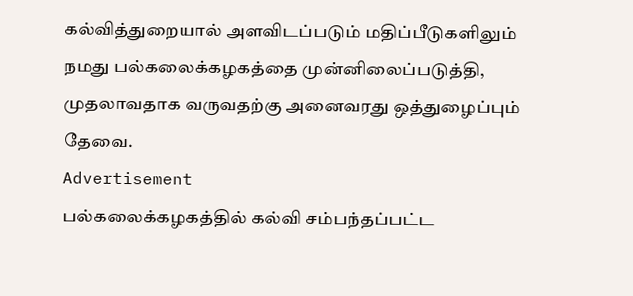கல்வித்துறையால் அளவிடப்படும் மதிப்பீடுகளிலும் நமது பல்கலைக்கழகத்தை முன்னிலைப்படுத்தி, முதலாவதாக வருவதற்கு அனைவரது ஒத்துழைப்பும் தேவை.
Advertisement
பல்கலைக்கழகத்தில் கல்வி சம்பந்தப்பட்ட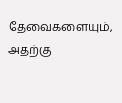தேவைகளையும், அதற்கு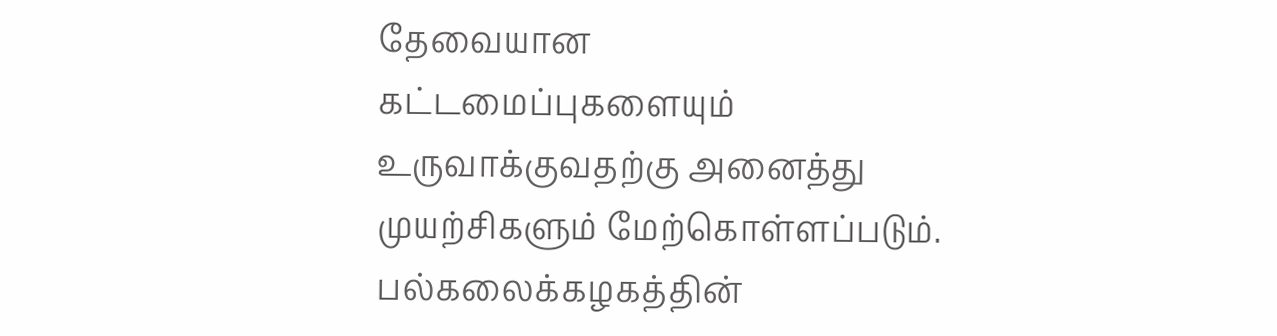தேவையான கட்டமைப்புகளையும் உருவாக்குவதற்கு அனைத்து முயற்சிகளும் மேற்கொள்ளப்படும். பல்கலைக்கழகத்தின்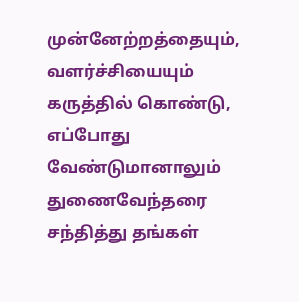முன்னேற்றத்தையும், வளர்ச்சியையும் கருத்தில் கொண்டு, எப்போது வேண்டுமானாலும் துணைவேந்தரை சந்தித்து தங்கள்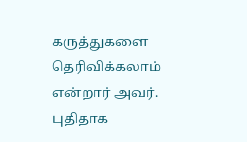கருத்துகளை தெரிவிக்கலாம் என்றார் அவர்.
புதிதாக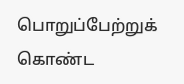பொறுப்பேற்றுக் கொண்ட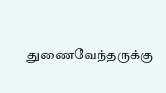துணைவேந்தருக்கு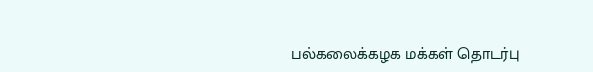பல்கலைக்கழக மக்கள் தொடர்பு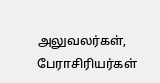அலுவலர்கள், பேராசிரியர்கள்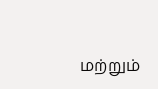மற்றும்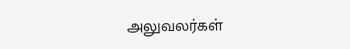அலுவலர்கள்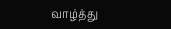வாழ்த்து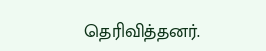தெரிவித்தனர்.